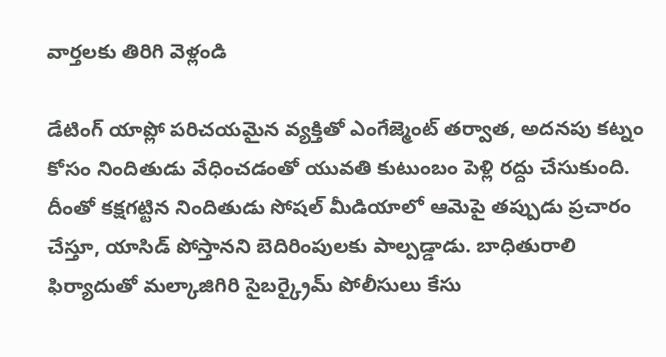వార్తలకు తిరిగి వెళ్లండి

డేటింగ్ యాప్లో పరిచయమైన వ్యక్తితో ఎంగేజ్మెంట్ తర్వాత, అదనపు కట్నం కోసం నిందితుడు వేధించడంతో యువతి కుటుంబం పెళ్లి రద్దు చేసుకుంది.
దీంతో కక్షగట్టిన నిందితుడు సోషల్ మీడియాలో ఆమెపై తప్పుడు ప్రచారం చేస్తూ, యాసిడ్ పోస్తానని బెదిరింపులకు పాల్పడ్డాడు. బాధితురాలి ఫిర్యాదుతో మల్కాజిగిరి సైబర్క్రైమ్ పోలీసులు కేసు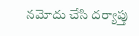నమోదు చేసి దర్యాప్తు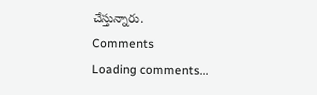చేస్తున్నారు.
Comments
Loading comments...